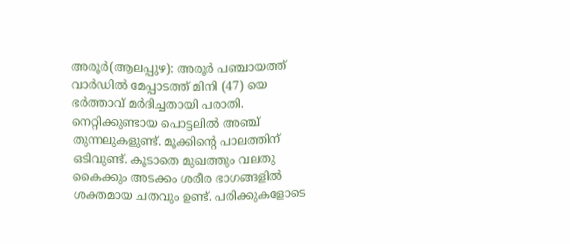അരൂര്‍(ആലപ്പുഴ): അരൂര്‍ പഞ്ചായത്ത് വാര്‍ഡില്‍ മേപ്പാടത്ത് മിനി (47) യെ ഭര്‍ത്താവ് മര്‍ദിച്ചതായി പരാതി. നെറ്റിക്കുണ്ടായ പൊട്ടലില്‍ അഞ്ച് തുന്നലുകളുണ്ട്. മൂക്കിന്റെ പാലത്തിന് ഒടിവുണ്ട്. കൂടാതെ മുഖത്തും വലതു കൈക്കും അടക്കം ശരീര ഭാഗങ്ങളില്‍ ശക്തമായ ചതവും ഉണ്ട്. പരിക്കുകളോടെ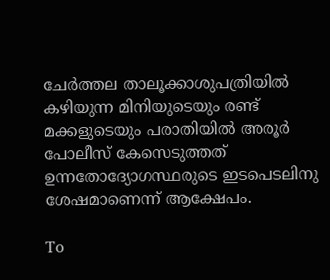ചേര്‍ത്തല താലൂക്കാശുപത്രിയില്‍ കഴിയുന്ന മിനിയുടെയും രണ്ട് മക്കളുടെയും പരാതിയില്‍ അരൂര്‍ പോലീസ് കേസെടുത്തത് ഉന്നതോദ്യോഗസ്ഥരുടെ ഇടപെടലിനു ശേഷമാണെന്ന് ആക്ഷേപം.

To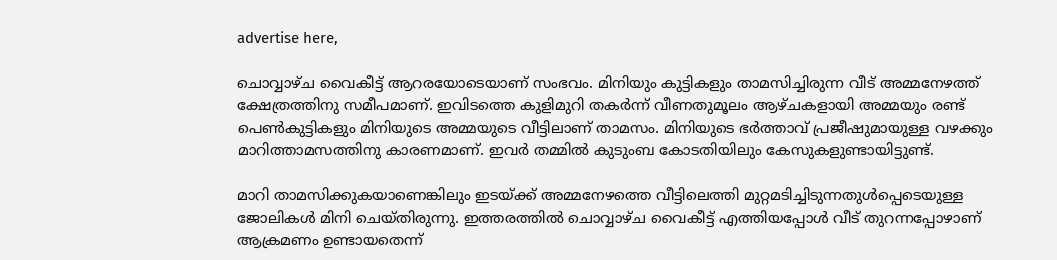advertise here,

ചൊവ്വാഴ്ച വൈകീട്ട് ആറരയോടെയാണ് സംഭവം. മിനിയും കുട്ടികളും താമസിച്ചിരുന്ന വീട് അമ്മനേഴത്ത് ക്ഷേത്രത്തിനു സമീപമാണ്. ഇവിടത്തെ കുളിമുറി തകര്‍ന്ന് വീണതുമൂലം ആഴ്ചകളായി അമ്മയും രണ്ട് പെണ്‍കുട്ടികളും മിനിയുടെ അമ്മയുടെ വീട്ടിലാണ് താമസം. മിനിയുടെ ഭര്‍ത്താവ് പ്രജീഷുമായുള്ള വഴക്കും മാറിത്താമസത്തിനു കാരണമാണ്. ഇവര്‍ തമ്മില്‍ കുടുംബ കോടതിയിലും കേസുകളുണ്ടായിട്ടുണ്ട്.

മാറി താമസിക്കുകയാണെങ്കിലും ഇടയ്ക്ക് അമ്മനേഴത്തെ വീട്ടിലെത്തി മുറ്റമടിച്ചിടുന്നതുള്‍പ്പെടെയുള്ള ജോലികള്‍ മിനി ചെയ്തിരുന്നു. ഇത്തരത്തില്‍ ചൊവ്വാഴ്ച വൈകീട്ട് എത്തിയപ്പോള്‍ വീട് തുറന്നപ്പോഴാണ് ആക്രമണം ഉണ്ടായതെന്ന്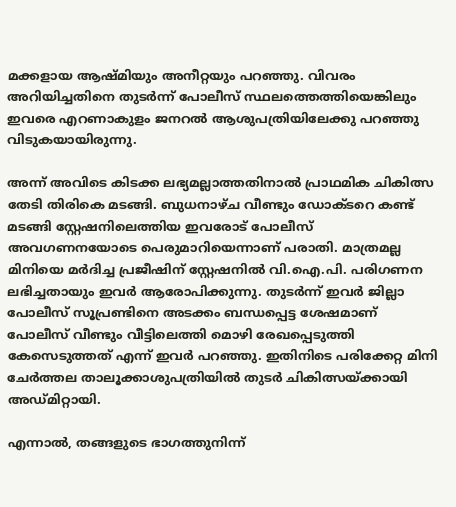മക്കളായ ആഷ്മിയും അനീറ്റയും പറഞ്ഞു. വിവരം അറിയിച്ചതിനെ തുടര്‍ന്ന് പോലീസ് സ്ഥലത്തെത്തിയെങ്കിലും ഇവരെ എറണാകുളം ജനറല്‍ ആശുപത്രിയിലേക്കു പറഞ്ഞു വിടുകയായിരുന്നു.

അന്ന് അവിടെ കിടക്ക ലഭ്യമല്ലാത്തതിനാല്‍ പ്രാഥമിക ചികിത്സ തേടി തിരികെ മടങ്ങി. ബുധനാഴ്ച വീണ്ടും ഡോക്ടറെ കണ്ട് മടങ്ങി സ്റ്റേഷനിലെത്തിയ ഇവരോട് പോലീസ് അവഗണനയോടെ പെരുമാറിയെന്നാണ് പരാതി. മാത്രമല്ല മിനിയെ മര്‍ദിച്ച പ്രജീഷിന് സ്റ്റേഷനില്‍ വി.ഐ.പി. പരിഗണന ലഭിച്ചതായും ഇവര്‍ ആരോപിക്കുന്നു. തുടര്‍ന്ന് ഇവര്‍ ജില്ലാ പോലീസ് സൂപ്രണ്ടിനെ അടക്കം ബന്ധപ്പെട്ട ശേഷമാണ് പോലീസ് വീണ്ടും വീട്ടിലെത്തി മൊഴി രേഖപ്പെടുത്തി കേസെടുത്തത് എന്ന് ഇവര്‍ പറഞ്ഞു. ഇതിനിടെ പരിക്കേറ്റ മിനി ചേര്‍ത്തല താലൂക്കാശുപത്രിയില്‍ തുടര്‍ ചികിത്സയ്ക്കായി അഡ്മിറ്റായി.

എന്നാല്‍, തങ്ങളുടെ ഭാഗത്തുനിന്ന്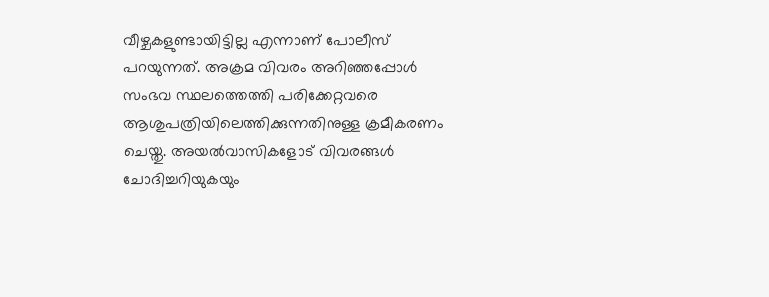വീഴ്ചകളുണ്ടായിട്ടില്ല എന്നാണ് പോലീസ് പറയുന്നത്. അക്രമ വിവരം അറിഞ്ഞപ്പോള്‍ സംഭവ സ്ഥലത്തെത്തി പരിക്കേറ്റവരെ ആശുപത്രിയിലെത്തിക്കുന്നതിനുള്ള ക്രമീകരണം ചെയ്തു. അയല്‍വാസികളോട് വിവരങ്ങള്‍ ചോദിച്ചറിയുകയും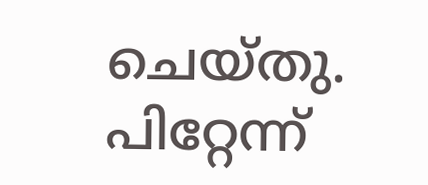ചെയ്തു. പിറ്റേന്ന്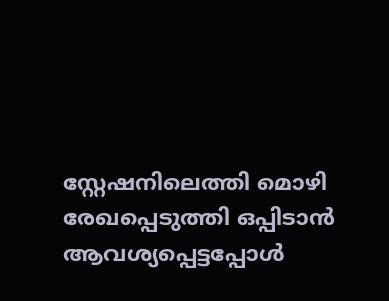സ്റ്റേഷനിലെത്തി മൊഴി രേഖപ്പെടുത്തി ഒപ്പിടാന്‍ ആവശ്യപ്പെട്ടപ്പോള്‍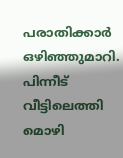പരാതിക്കാര്‍ ഒഴിഞ്ഞുമാറി. പിന്നീട് വീട്ടിലെത്തി മൊഴി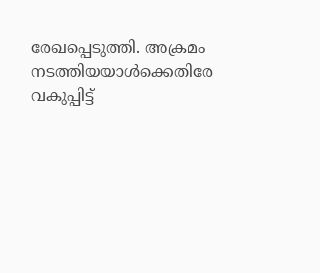രേഖപ്പെടുത്തി. അക്രമം നടത്തിയയാള്‍ക്കെതിരേ വകുപ്പിട്ട്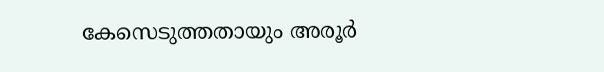കേസെടുത്തതായും അരൂര്‍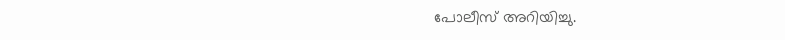പോലീസ് അറിയിച്ചു.